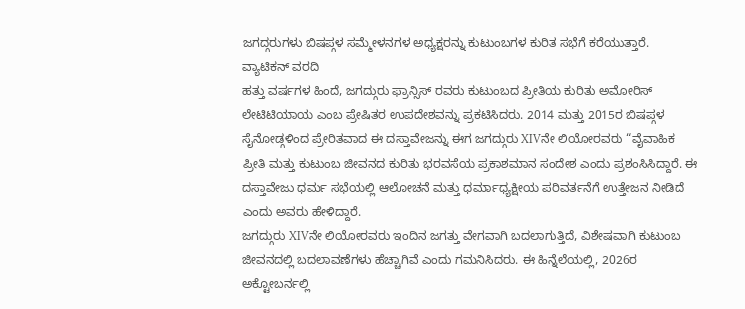ಜಗದ್ಗರುಗಳು ಬಿಷಪ್ಗಳ ಸಮ್ಮೇಳನಗಳ ಅಧ್ಯಕ್ಷರನ್ನು ಕುಟುಂಬಗಳ ಕುರಿತ ಸಭೆಗೆ ಕರೆಯುತ್ತಾರೆ.
ವ್ಯಾಟಿಕನ್ ವರದಿ
ಹತ್ತು ವರ್ಷಗಳ ಹಿಂದೆ, ಜಗದ್ಗುರು ಫ್ರಾನ್ಸಿಸ್ ರವರು ಕುಟುಂಬದ ಪ್ರೀತಿಯ ಕುರಿತು ಅಮೋರಿಸ್ ಲೇಟಿಟಿಯಾಯ ಎಂಬ ಪ್ರೇಷಿತರ ಉಪದೇಶವನ್ನು ಪ್ರಕಟಿಸಿದರು. 2014 ಮತ್ತು 2015ರ ಬಿಷಪ್ಗಳ ಸೈನೋಡ್ಗಳಿಂದ ಪ್ರೇರಿತವಾದ ಈ ದಸ್ತಾವೇಜನ್ನು ಈಗ ಜಗದ್ಗುರು XIVನೇ ಲಿಯೋರವರು “ವೈವಾಹಿಕ ಪ್ರೀತಿ ಮತ್ತು ಕುಟುಂಬ ಜೀವನದ ಕುರಿತು ಭರವಸೆಯ ಪ್ರಕಾಶಮಾನ ಸಂದೇಶ ಎಂದು ಪ್ರಶಂಸಿಸಿದ್ದಾರೆ. ಈ ದಸ್ತಾವೇಜು ಧರ್ಮ ಸಭೆಯಲ್ಲಿ ಆಲೋಚನೆ ಮತ್ತು ಧರ್ಮಾಧ್ಯಕ್ಷೀಯ ಪರಿವರ್ತನೆಗೆ ಉತ್ತೇಜನ ನೀಡಿದೆ ಎಂದು ಅವರು ಹೇಳಿದ್ದಾರೆ.
ಜಗದ್ಗುರು XIVನೇ ಲಿಯೋರವರು ಇಂದಿನ ಜಗತ್ತು ವೇಗವಾಗಿ ಬದಲಾಗುತ್ತಿದೆ, ವಿಶೇಷವಾಗಿ ಕುಟುಂಬ ಜೀವನದಲ್ಲಿ ಬದಲಾವಣೆಗಳು ಹೆಚ್ಚಾಗಿವೆ ಎಂದು ಗಮನಿಸಿದರು. ಈ ಹಿನ್ನೆಲೆಯಲ್ಲಿ, 2026ರ ಅಕ್ಟೋಬರ್ನಲ್ಲಿ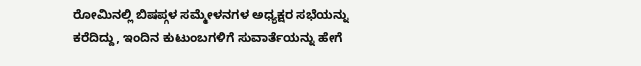ರೋಮಿನಲ್ಲಿ ಬಿಷಪ್ಗಳ ಸಮ್ಮೇಳನಗಳ ಅಧ್ಯಕ್ಷರ ಸಭೆಯನ್ನು ಕರೆದಿದ್ದು, ಇಂದಿನ ಕುಟುಂಬಗಳಿಗೆ ಸುವಾರ್ತೆಯನ್ನು ಹೇಗೆ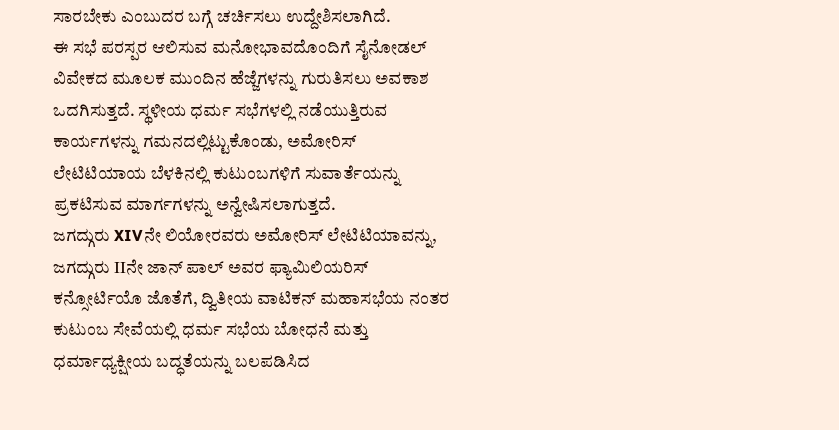ಸಾರಬೇಕು ಎಂಬುದರ ಬಗ್ಗೆ ಚರ್ಚಿಸಲು ಉದ್ದೇಶಿಸಲಾಗಿದೆ.
ಈ ಸಭೆ ಪರಸ್ಪರ ಆಲಿಸುವ ಮನೋಭಾವದೊಂದಿಗೆ ಸೈನೋಡಲ್ ವಿವೇಕದ ಮೂಲಕ ಮುಂದಿನ ಹೆಜ್ಜೆಗಳನ್ನು ಗುರುತಿಸಲು ಅವಕಾಶ ಒದಗಿಸುತ್ತದೆ. ಸ್ಥಳೀಯ ಧರ್ಮ ಸಭೆಗಳಲ್ಲಿ ನಡೆಯುತ್ತಿರುವ ಕಾರ್ಯಗಳನ್ನು ಗಮನದಲ್ಲಿಟ್ಟುಕೊಂಡು, ಅಮೋರಿಸ್ ಲೇಟಿಟಿಯಾಯ ಬೆಳಕಿನಲ್ಲಿ ಕುಟುಂಬಗಳಿಗೆ ಸುವಾರ್ತೆಯನ್ನು ಪ್ರಕಟಿಸುವ ಮಾರ್ಗಗಳನ್ನು ಅನ್ವೇಷಿಸಲಾಗುತ್ತದೆ.
ಜಗದ್ಗುರು XIVನೇ ಲಿಯೋರವರು ಅಮೋರಿಸ್ ಲೇಟಿಟಿಯಾವನ್ನು, ಜಗದ್ಗುರು IIನೇ ಜಾನ್ ಪಾಲ್ ಅವರ ಫ್ಯಾಮಿಲಿಯರಿಸ್ ಕನ್ಸೋರ್ಟಿಯೊ ಜೊತೆಗೆ, ದ್ವಿತೀಯ ವಾಟಿಕನ್ ಮಹಾಸಭೆಯ ನಂತರ ಕುಟುಂಬ ಸೇವೆಯಲ್ಲಿ ಧರ್ಮ ಸಭೆಯ ಬೋಧನೆ ಮತ್ತು ಧರ್ಮಾಧ್ಯಕ್ಷೀಯ ಬದ್ಧತೆಯನ್ನು ಬಲಪಡಿಸಿದ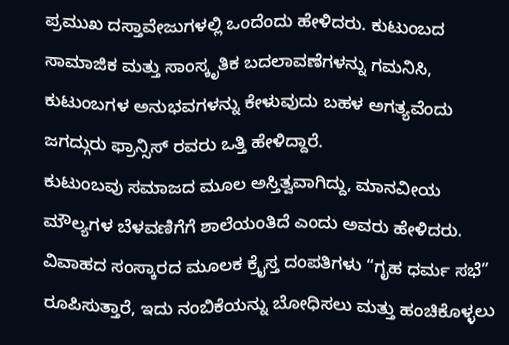ಪ್ರಮುಖ ದಸ್ತಾವೇಜುಗಳಲ್ಲಿ ಒಂದೆಂದು ಹೇಳಿದರು. ಕುಟುಂಬದ ಸಾಮಾಜಿಕ ಮತ್ತು ಸಾಂಸ್ಕೃತಿಕ ಬದಲಾವಣೆಗಳನ್ನು ಗಮನಿಸಿ, ಕುಟುಂಬಗಳ ಅನುಭವಗಳನ್ನು ಕೇಳುವುದು ಬಹಳ ಅಗತ್ಯವೆಂದು ಜಗದ್ಗುರು ಫ್ರಾನ್ಸಿಸ್ ರವರು ಒತ್ತಿ ಹೇಳಿದ್ದಾರೆ.
ಕುಟುಂಬವು ಸಮಾಜದ ಮೂಲ ಅಸ್ತಿತ್ವವಾಗಿದ್ದು, ಮಾನವೀಯ ಮೌಲ್ಯಗಳ ಬೆಳವಣಿಗೆಗೆ ಶಾಲೆಯಂತಿದೆ ಎಂದು ಅವರು ಹೇಳಿದರು. ವಿವಾಹದ ಸಂಸ್ಕಾರದ ಮೂಲಕ ಕ್ರೈಸ್ತ ದಂಪತಿಗಳು “ಗೃಹ ಧರ್ಮ ಸಭೆ” ರೂಪಿಸುತ್ತಾರೆ, ಇದು ನಂಬಿಕೆಯನ್ನು ಬೋಧಿಸಲು ಮತ್ತು ಹಂಚಿಕೊಳ್ಳಲು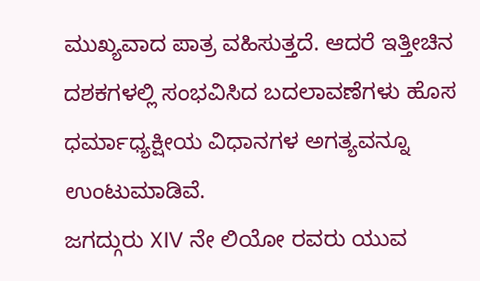ಮುಖ್ಯವಾದ ಪಾತ್ರ ವಹಿಸುತ್ತದೆ. ಆದರೆ ಇತ್ತೀಚಿನ ದಶಕಗಳಲ್ಲಿ ಸಂಭವಿಸಿದ ಬದಲಾವಣೆಗಳು ಹೊಸ ಧರ್ಮಾಧ್ಯಕ್ಷೀಯ ವಿಧಾನಗಳ ಅಗತ್ಯವನ್ನೂ ಉಂಟುಮಾಡಿವೆ.
ಜಗದ್ಗುರು XIV ನೇ ಲಿಯೋ ರವರು ಯುವ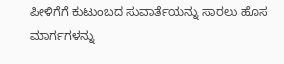ಪೀಳಿಗೆಗೆ ಕುಟುಂಬದ ಸುವಾರ್ತೆಯನ್ನು ಸಾರಲು ಹೊಸ ಮಾರ್ಗಗಳನ್ನು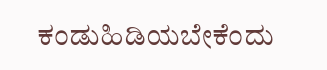ಕಂಡುಹಿಡಿಯಬೇಕೆಂದು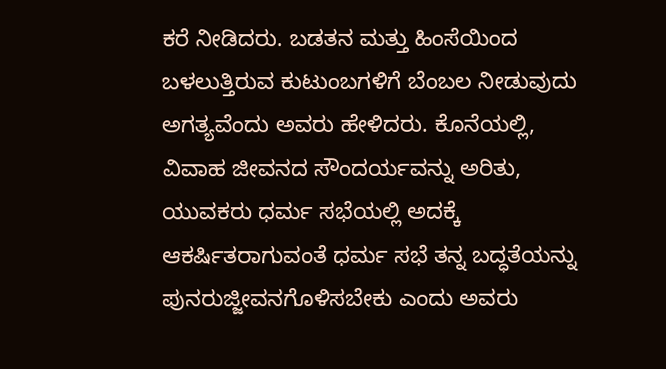ಕರೆ ನೀಡಿದರು. ಬಡತನ ಮತ್ತು ಹಿಂಸೆಯಿಂದ ಬಳಲುತ್ತಿರುವ ಕುಟುಂಬಗಳಿಗೆ ಬೆಂಬಲ ನೀಡುವುದು ಅಗತ್ಯವೆಂದು ಅವರು ಹೇಳಿದರು. ಕೊನೆಯಲ್ಲಿ, ವಿವಾಹ ಜೀವನದ ಸೌಂದರ್ಯವನ್ನು ಅರಿತು, ಯುವಕರು ಧರ್ಮ ಸಭೆಯಲ್ಲಿ ಅದಕ್ಕೆ ಆಕರ್ಷಿತರಾಗುವಂತೆ ಧರ್ಮ ಸಭೆ ತನ್ನ ಬದ್ಧತೆಯನ್ನು ಪುನರುಜ್ಜೀವನಗೊಳಿಸಬೇಕು ಎಂದು ಅವರು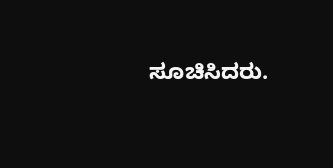ಸೂಚಿಸಿದರು.